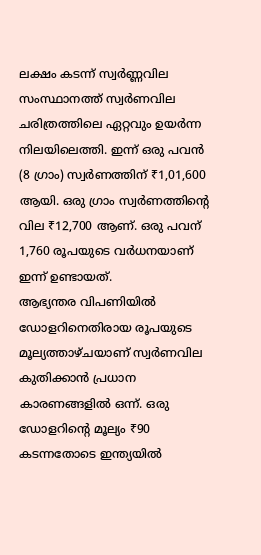ലക്ഷം കടന്ന് സ്വർണ്ണവില
സംസ്ഥാനത്ത് സ്വർണവില ചരിത്രത്തിലെ ഏറ്റവും ഉയർന്ന നിലയിലെത്തി. ഇന്ന് ഒരു പവൻ (8 ഗ്രാം) സ്വർണത്തിന് ₹1,01,600 ആയി. ഒരു ഗ്രാം സ്വർണത്തിന്റെ വില ₹12,700 ആണ്. ഒരു പവന് 1,760 രൂപയുടെ വർധനയാണ് ഇന്ന് ഉണ്ടായത്.
ആഭ്യന്തര വിപണിയിൽ ഡോളറിനെതിരായ രൂപയുടെ മൂല്യത്താഴ്ചയാണ് സ്വർണവില കുതിക്കാൻ പ്രധാന കാരണങ്ങളിൽ ഒന്ന്. ഒരു ഡോളറിന്റെ മൂല്യം ₹90 കടന്നതോടെ ഇന്ത്യയിൽ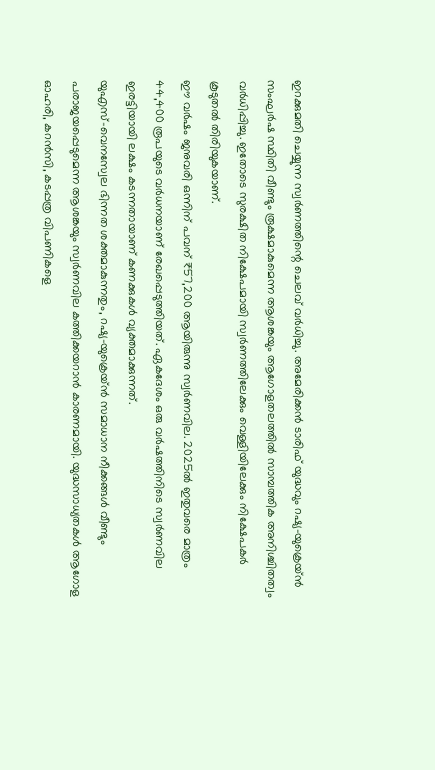ഇറക്കുമതി ചെയ്യുന്ന സ്വർണത്തിന്റെ ചെലവ് വർധിച്ചു. അമേരിക്കൻ ടാരിഫ് യുദ്ധവും റഷ്യ–യുക്രെയ്ൻ സംഘർഷ സ്ഥിതി വീണ്ടും രൂക്ഷമാകുമെന്ന ആശങ്കയും ആഗോളതലത്തിൽ സാമ്പത്തിക അനിശ്ചിതത്വം വർധിപ്പിച്ചു. ഇതോടെ സുരക്ഷിത നിക്ഷേപമായി സ്വർണത്തിലേക്കും വെള്ളിയിലേക്കും നിക്ഷേപകർ കൂടുതൽ തിരിയുകയാണ്.
ഈ വർഷം ജനുവരി ഒന്നിന് പവന് ₹57,200 ആയിരുന്നു സ്വർണവില. 2025ൽ ഇതുവരെ മാത്രം 44,400 രൂപയുടെ വർധനയാണ് രേഖപ്പെടുത്തിയത്. ഏകദേശം ഒരു വർഷത്തിനിടെ സ്വർണവില ഇരട്ടിയായി ലക്ഷം കടന്നതായാണ് കണക്കുകൾ വ്യക്തമാക്കുന്നത്.
യുഎസ്–വെനസ്വേല ഭിന്നത ശക്തമാകുന്നതും, റഷ്യ–യുക്രെയ്ൻ സമാധാന നീക്കങ്ങൾ വീണ്ടും പരാജയപ്പെടുമെന്ന ആശങ്കയും സ്വർണവില കത്തിക്കയറാൻ കാരണമായി. യുദ്ധസാധ്യതകൾ ആഗോള ഓഹരി, കറൻസി, കടപ്പത്ര വിപണികളെ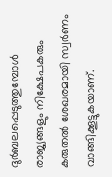ദുർബലപ്പെടുത്തുമ്പോൾ രാജ്യങ്ങളും നിക്ഷേപകരും കരുതൽ ശേഖരമായി സ്വർണം വാങ്ങിക്കൂട്ടുകയാണ്.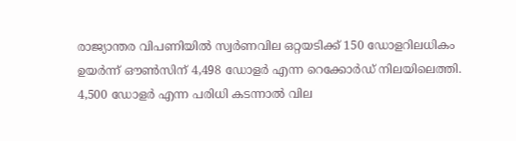രാജ്യാന്തര വിപണിയിൽ സ്വർണവില ഒറ്റയടിക്ക് 150 ഡോളറിലധികം ഉയർന്ന് ഔൺസിന് 4,498 ഡോളർ എന്ന റെക്കോർഡ് നിലയിലെത്തി. 4,500 ഡോളർ എന്ന പരിധി കടന്നാൽ വില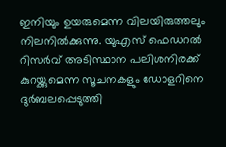ഇനിയും ഉയരുമെന്ന വിലയിരുത്തലും നിലനിൽക്കുന്നു. യുഎസ് ഫെഡറൽ റിസർവ് അടിസ്ഥാന പലിശനിരക്ക് കുറയ്ക്കുമെന്ന സൂചനകളും ഡോളറിനെ ദുർബലപ്പെടുത്തി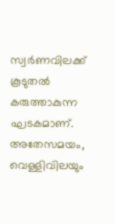സ്വർണവിലക്ക് കൂടുതൽ കരുത്താകുന്ന ഘടകമാണ്. അതേസമയം, വെള്ളിവിലയും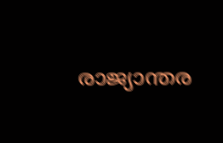രാജ്യാന്തര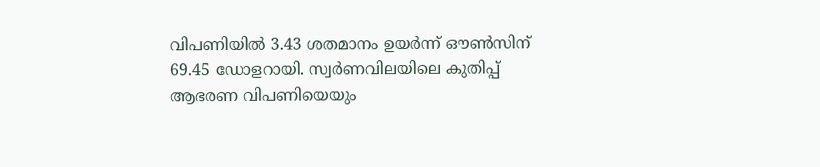വിപണിയിൽ 3.43 ശതമാനം ഉയർന്ന് ഔൺസിന് 69.45 ഡോളറായി. സ്വർണവിലയിലെ കുതിപ്പ് ആഭരണ വിപണിയെയും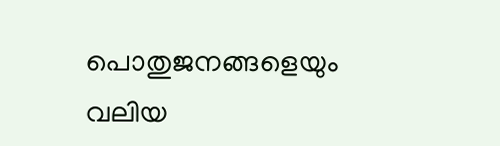പൊതുജനങ്ങളെയും വലിയ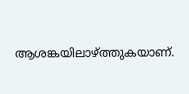ആശങ്കയിലാഴ്ത്തുകയാണ്.